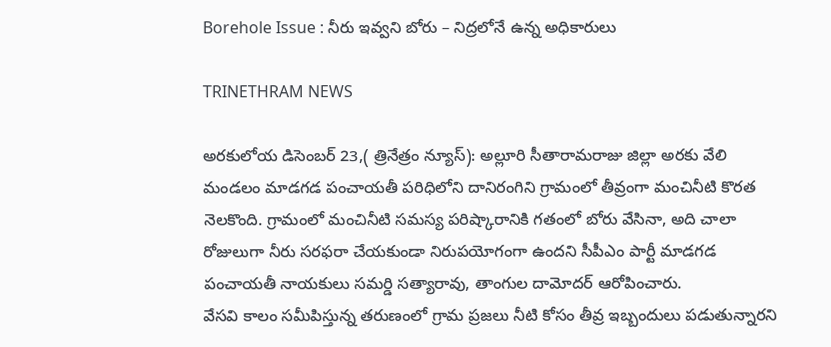Borehole Issue : నీరు ఇవ్వని బోరు – నిద్రలోనే ఉన్న అధికారులు

TRINETHRAM NEWS

అరకులోయ డిసెంబర్ 23,( త్రినేత్రం న్యూస్): అల్లూరి సీతారామరాజు జిల్లా అరకు వేలి మండలం మాడగడ పంచాయతీ పరిధిలోని దానిరంగిని గ్రామంలో తీవ్రంగా మంచినీటి కొరత నెలకొంది. గ్రామంలో మంచినీటి సమస్య పరిష్కారానికి గతంలో బోరు వేసినా, అది చాలా రోజులుగా నీరు సరఫరా చేయకుండా నిరుపయోగంగా ఉందని సీపీఎం పార్టీ మాడగడ పంచాయతీ నాయకులు సమర్డి సత్యారావు, తాంగుల దామోదర్ ఆరోపించారు.
వేసవి కాలం సమీపిస్తున్న తరుణంలో గ్రామ ప్రజలు నీటి కోసం తీవ్ర ఇబ్బందులు పడుతున్నారని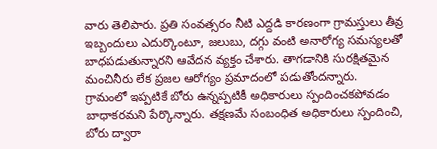వారు తెలిపారు. ప్రతి సంవత్సరం నీటి ఎద్దడి కారణంగా గ్రామస్తులు తీవ్ర ఇబ్బందులు ఎదుర్కొంటూ, జలుబు, దగ్గు వంటి అనారోగ్య సమస్యలతో బాధపడుతున్నారని ఆవేదన వ్యక్తం చేశారు. తాగడానికి సురక్షితమైన మంచినీరు లేక ప్రజల ఆరోగ్యం ప్రమాదంలో పడుతోందన్నారు.
గ్రామంలో ఇప్పటికే బోరు ఉన్నప్పటికీ అధికారులు స్పందించకపోవడం బాధాకరమని పేర్కొన్నారు. తక్షణమే సంబంధిత అధికారులు స్పందించి, బోరు ద్వారా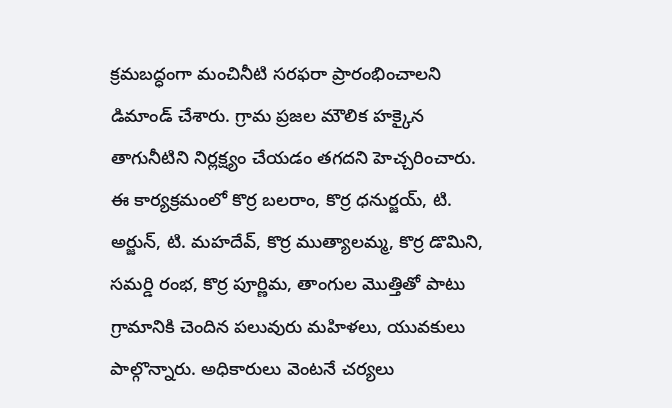క్రమబద్ధంగా మంచినీటి సరఫరా ప్రారంభించాలని డిమాండ్ చేశారు. గ్రామ ప్రజల మౌలిక హక్కైన తాగునీటిని నిర్లక్ష్యం చేయడం తగదని హెచ్చరించారు.
ఈ కార్యక్రమంలో కొర్ర బలరాం, కొర్ర ధనుర్జయ్, టి. అర్జున్, టి. మహదేవ్, కొర్ర ముత్యాలమ్మ, కొర్ర డొమిని, సమర్డి రంభ, కొర్ర పూర్ణిమ, తాంగుల మొత్తితో పాటు గ్రామానికి చెందిన పలువురు మహిళలు, యువకులు పాల్గొన్నారు. అధికారులు వెంటనే చర్యలు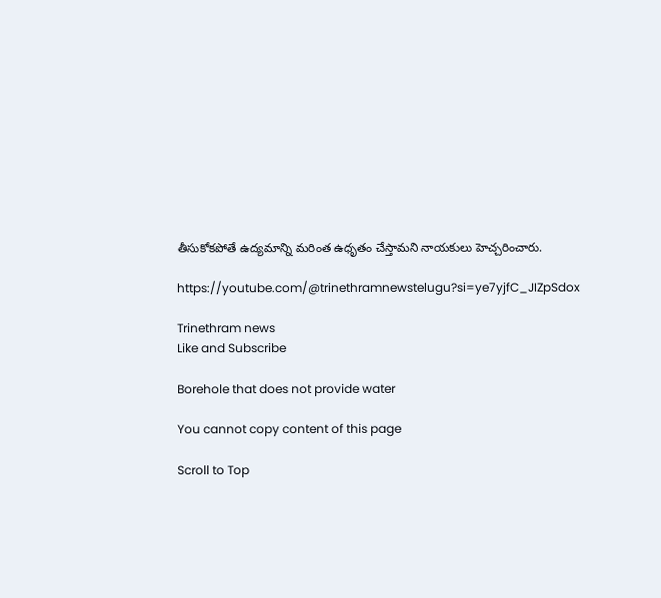తీసుకోకపోతే ఉద్యమాన్ని మరింత ఉధృతం చేస్తామని నాయకులు హెచ్చరించారు.

https://youtube.com/@trinethramnewstelugu?si=ye7yjfC_JIZpSdox

Trinethram news
Like and Subscribe

Borehole that does not provide water

You cannot copy content of this page

Scroll to Top